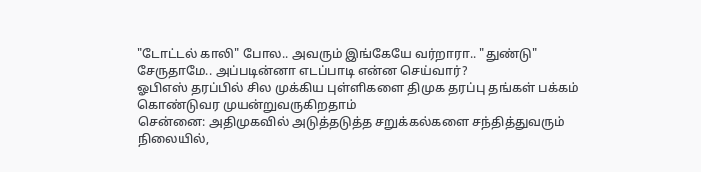"டோட்டல் காலி" போல.. அவரும் இங்கேயே வர்றாரா.. "துண்டு" சேருதாமே.. அப்படின்னா எடப்பாடி என்ன செய்வார்?
ஓபிஎஸ் தரப்பில் சில முக்கிய புள்ளிகளை திமுக தரப்பு தங்கள் பக்கம் கொண்டுவர முயன்றுவருகிறதாம்
சென்னை: அதிமுகவில் அடுத்தடுத்த சறுக்கல்களை சந்தித்துவரும் நிலையில்,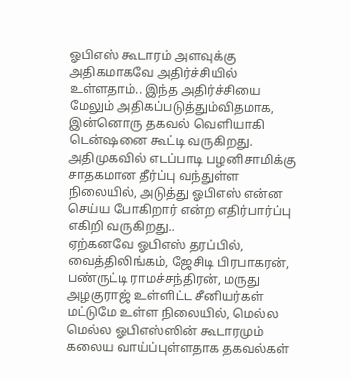ஓபிஎஸ் கூடாரம் அளவுக்கு அதிகமாகவே அதிர்ச்சியில் உள்ளதாம்.. இந்த அதிர்ச்சியை மேலும் அதிகப்படுத்தும்விதமாக, இன்னொரு தகவல் வெளியாகி டென்ஷனை கூட்டி வருகிறது.
அதிமுகவில் எடப்பாடி பழனிசாமிக்கு சாதகமான தீர்ப்பு வந்துள்ள நிலையில், அடுத்து ஓபிஎஸ் என்ன செய்ய போகிறார் என்ற எதிர்பார்ப்பு எகிறி வருகிறது..
ஏற்கனவே ஓபிஎஸ் தரப்பில், வைத்திலிங்கம், ஜேசிடி பிரபாகரன், பண்ருட்டி ராமச்சந்திரன், மருது அழகுராஜ் உள்ளிட்ட சீனியர்கள் மட்டுமே உள்ள நிலையில், மெல்ல மெல்ல ஓபிஎஸ்ஸின் கூடாரமும் கலைய வாய்ப்புள்ளதாக தகவல்கள்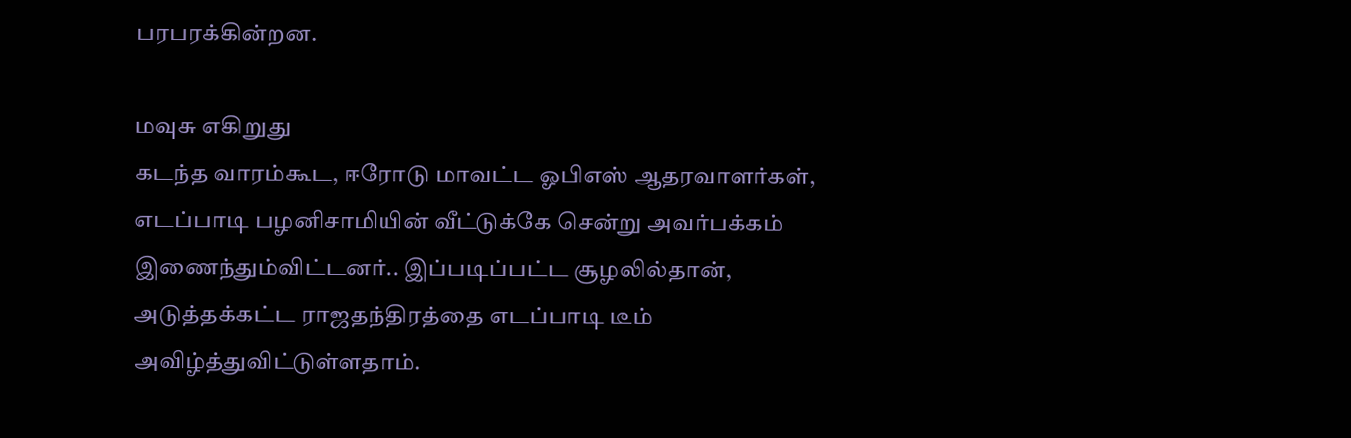பரபரக்கின்றன.

மவுசு எகிறுது
கடந்த வாரம்கூட, ஈரோடு மாவட்ட ஓபிஎஸ் ஆதரவாளர்கள், எடப்பாடி பழனிசாமியின் வீட்டுக்கே சென்று அவர்பக்கம் இணைந்தும்விட்டனர்.. இப்படிப்பட்ட சூழலில்தான், அடுத்தக்கட்ட ராஜதந்திரத்தை எடப்பாடி டீம் அவிழ்த்துவிட்டுள்ளதாம்.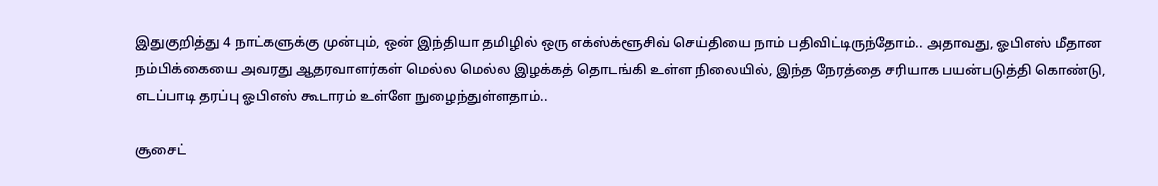இதுகுறித்து 4 நாட்களுக்கு முன்பும், ஒன் இந்தியா தமிழில் ஒரு எக்ஸ்க்ளூசிவ் செய்தியை நாம் பதிவிட்டிருந்தோம்.. அதாவது, ஓபிஎஸ் மீதான நம்பிக்கையை அவரது ஆதரவாளர்கள் மெல்ல மெல்ல இழக்கத் தொடங்கி உள்ள நிலையில், இந்த நேரத்தை சரியாக பயன்படுத்தி கொண்டு, எடப்பாடி தரப்பு ஓபிஎஸ் கூடாரம் உள்ளே நுழைந்துள்ளதாம்..

சூசைட்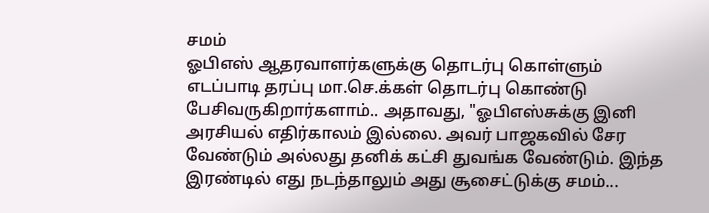சமம்
ஓபிஎஸ் ஆதரவாளர்களுக்கு தொடர்பு கொள்ளும் எடப்பாடி தரப்பு மா.செ.க்கள் தொடர்பு கொண்டு பேசிவருகிறார்களாம்.. அதாவது, "ஓபிஎஸ்சுக்கு இனி அரசியல் எதிர்காலம் இல்லை. அவர் பாஜகவில் சேர வேண்டும் அல்லது தனிக் கட்சி துவங்க வேண்டும். இந்த இரண்டில் எது நடந்தாலும் அது சூசைட்டுக்கு சமம்...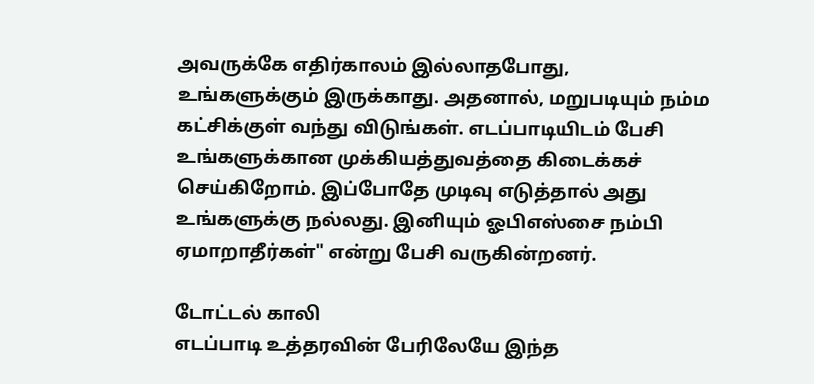அவருக்கே எதிர்காலம் இல்லாதபோது, உங்களுக்கும் இருக்காது. அதனால், மறுபடியும் நம்ம கட்சிக்குள் வந்து விடுங்கள். எடப்பாடியிடம் பேசி உங்களுக்கான முக்கியத்துவத்தை கிடைக்கச் செய்கிறோம். இப்போதே முடிவு எடுத்தால் அது உங்களுக்கு நல்லது. இனியும் ஓபிஎஸ்சை நம்பி ஏமாறாதீர்கள்" என்று பேசி வருகின்றனர்.

டோட்டல் காலி
எடப்பாடி உத்தரவின் பேரிலேயே இந்த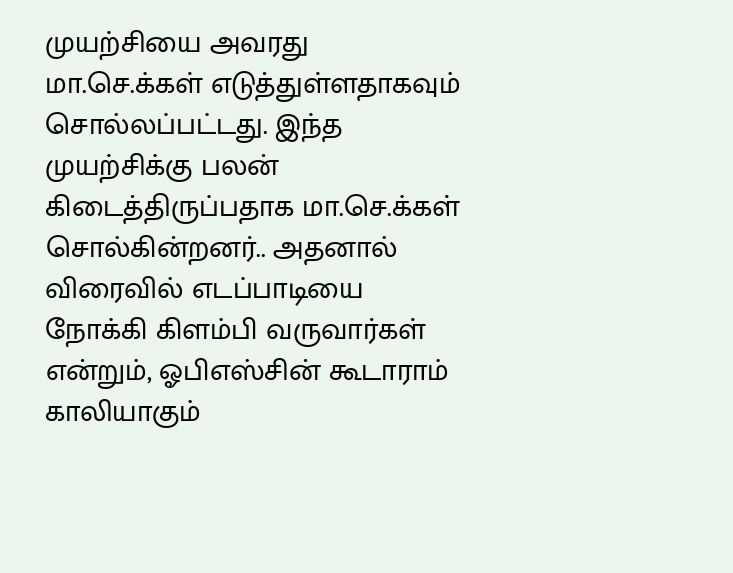முயற்சியை அவரது மா.செ.க்கள் எடுத்துள்ளதாகவும் சொல்லப்பட்டது. இந்த முயற்சிக்கு பலன் கிடைத்திருப்பதாக மா.செ.க்கள் சொல்கின்றனர்.. அதனால் விரைவில் எடப்பாடியை நோக்கி கிளம்பி வருவார்கள் என்றும், ஓபிஎஸ்சின் கூடாராம் காலியாகும்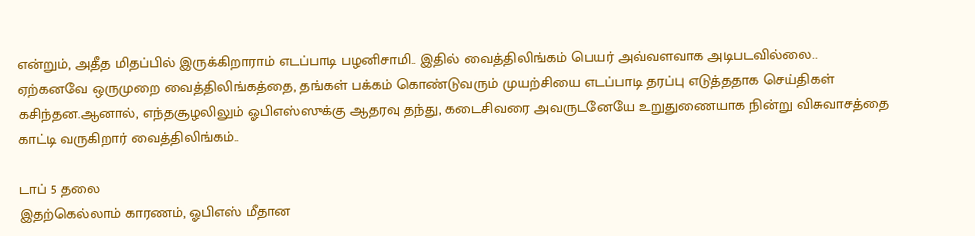என்றும், அதீத மிதப்பில் இருக்கிறாராம் எடப்பாடி பழனிசாமி.. இதில் வைத்திலிங்கம் பெயர் அவ்வளவாக அடிபடவில்லை.. ஏற்கனவே ஒருமுறை வைத்திலிங்கத்தை, தங்கள் பக்கம் கொண்டுவரும் முயற்சியை எடப்பாடி தரப்பு எடுத்ததாக செய்திகள் கசிந்தன.ஆனால், எந்தசூழலிலும் ஓபிஎஸ்ஸுக்கு ஆதரவு தந்து, கடைசிவரை அவருடனேயே உறுதுணையாக நின்று விசுவாசத்தை காட்டி வருகிறார் வைத்திலிங்கம்..

டாப் 5 தலை
இதற்கெல்லாம் காரணம், ஓபிஎஸ் மீதான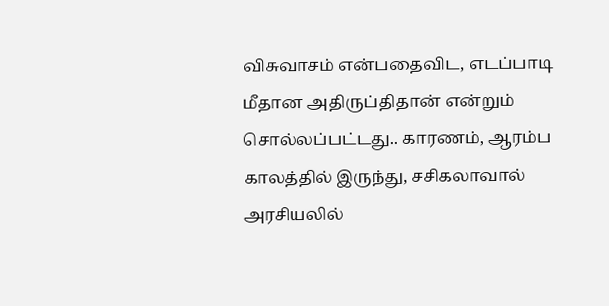விசுவாசம் என்பதைவிட, எடப்பாடி மீதான அதிருப்திதான் என்றும் சொல்லப்பட்டது.. காரணம், ஆரம்ப காலத்தில் இருந்து, சசிகலாவால் அரசியலில்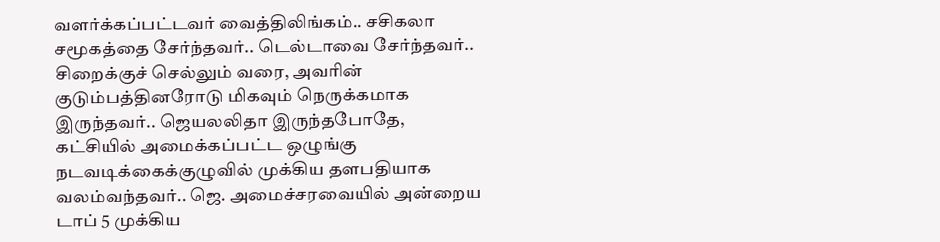வளர்க்கப்பட்டவர் வைத்திலிங்கம்.. சசிகலா சமூகத்தை சேர்ந்தவர்.. டெல்டாவை சேர்ந்தவர்.. சிறைக்குச் செல்லும் வரை, அவரின் குடும்பத்தினரோடு மிகவும் நெருக்கமாக இருந்தவர்.. ஜெயலலிதா இருந்தபோதே, கட்சியில் அமைக்கப்பட்ட ஒழுங்கு நடவடிக்கைக்குழுவில் முக்கிய தளபதியாக வலம்வந்தவர்.. ஜெ. அமைச்சரவையில் அன்றைய டாப் 5 முக்கிய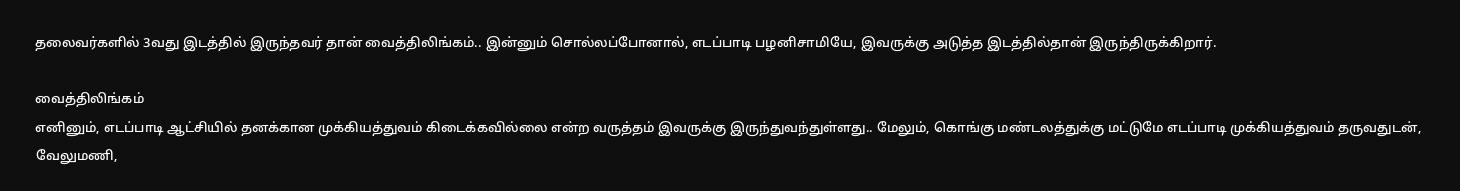தலைவர்களில் 3வது இடத்தில் இருந்தவர் தான் வைத்திலிங்கம்.. இன்னும் சொல்லப்போனால், எடப்பாடி பழனிசாமியே, இவருக்கு அடுத்த இடத்தில்தான் இருந்திருக்கிறார்.

வைத்திலிங்கம்
எனினும், எடப்பாடி ஆட்சியில் தனக்கான முக்கியத்துவம் கிடைக்கவில்லை என்ற வருத்தம் இவருக்கு இருந்துவந்துள்ளது.. மேலும், கொங்கு மண்டலத்துக்கு மட்டுமே எடப்பாடி முக்கியத்துவம் தருவதுடன், வேலுமணி,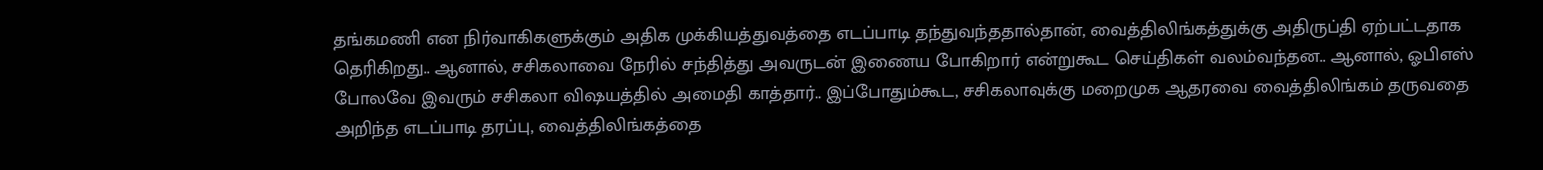தங்கமணி என நிர்வாகிகளுக்கும் அதிக முக்கியத்துவத்தை எடப்பாடி தந்துவந்ததால்தான், வைத்திலிங்கத்துக்கு அதிருப்தி ஏற்பட்டதாக தெரிகிறது.. ஆனால், சசிகலாவை நேரில் சந்தித்து அவருடன் இணைய போகிறார் என்றுகூட செய்திகள் வலம்வந்தன.. ஆனால், ஓபிஎஸ் போலவே இவரும் சசிகலா விஷயத்தில் அமைதி காத்தார்.. இப்போதும்கூட, சசிகலாவுக்கு மறைமுக ஆதரவை வைத்திலிங்கம் தருவதை அறிந்த எடப்பாடி தரப்பு, வைத்திலிங்கத்தை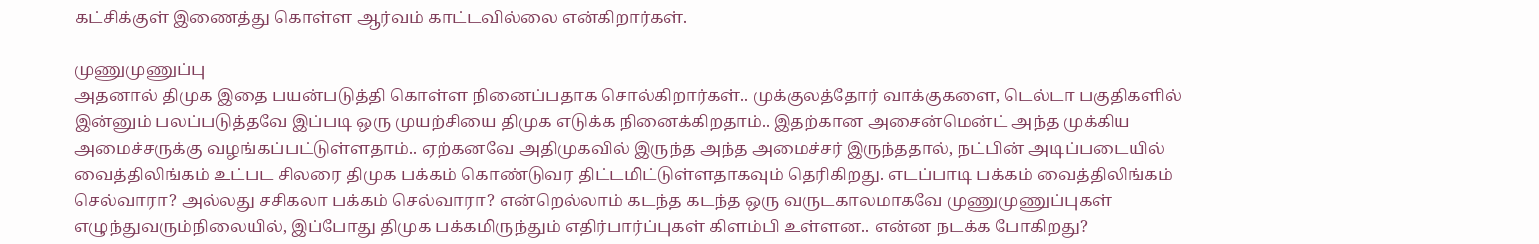கட்சிக்குள் இணைத்து கொள்ள ஆர்வம் காட்டவில்லை என்கிறார்கள்.

முணுமுணுப்பு
அதனால் திமுக இதை பயன்படுத்தி கொள்ள நினைப்பதாக சொல்கிறார்கள்.. முக்குலத்தோர் வாக்குகளை, டெல்டா பகுதிகளில் இன்னும் பலப்படுத்தவே இப்படி ஒரு முயற்சியை திமுக எடுக்க நினைக்கிறதாம்.. இதற்கான அசைன்மென்ட் அந்த முக்கிய அமைச்சருக்கு வழங்கப்பட்டுள்ளதாம்.. ஏற்கனவே அதிமுகவில் இருந்த அந்த அமைச்சர் இருந்ததால், நட்பின் அடிப்படையில் வைத்திலிங்கம் உட்பட சிலரை திமுக பக்கம் கொண்டுவர திட்டமிட்டுள்ளதாகவும் தெரிகிறது. எடப்பாடி பக்கம் வைத்திலிங்கம் செல்வாரா? அல்லது சசிகலா பக்கம் செல்வாரா? என்றெல்லாம் கடந்த கடந்த ஒரு வருடகாலமாகவே முணுமுணுப்புகள் எழுந்துவரும்நிலையில், இப்போது திமுக பக்கமிருந்தும் எதிர்பார்ப்புகள் கிளம்பி உள்ளன.. என்ன நடக்க போகிறது?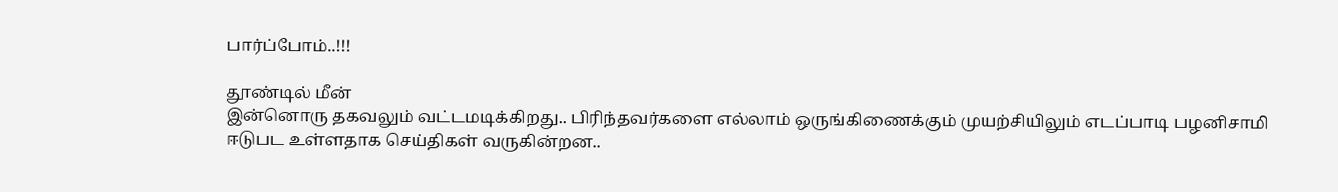பார்ப்போம்..!!!

தூண்டில் மீன்
இன்னொரு தகவலும் வட்டமடிக்கிறது.. பிரிந்தவர்களை எல்லாம் ஒருங்கிணைக்கும் முயற்சியிலும் எடப்பாடி பழனிசாமி ஈடுபட உள்ளதாக செய்திகள் வருகின்றன..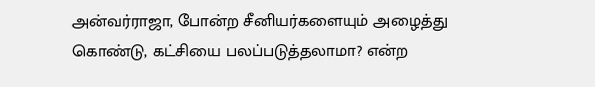அன்வர்ராஜா, போன்ற சீனியர்களையும் அழைத்து கொண்டு, கட்சியை பலப்படுத்தலாமா? என்ற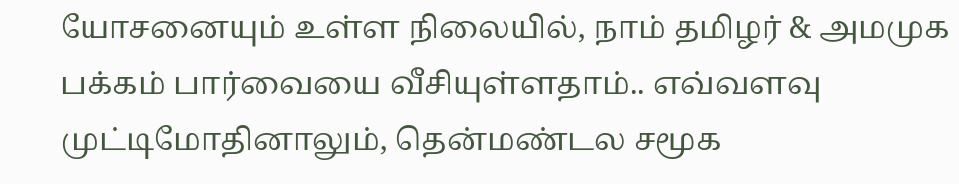யோசனையும் உள்ள நிலையில், நாம் தமிழர் & அமமுக பக்கம் பார்வையை வீசியுள்ளதாம்.. எவ்வளவு முட்டிமோதினாலும், தென்மண்டல சமூக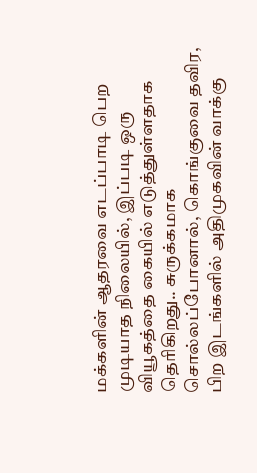மக்களின் ஆதரவை எடப்பாடி பெற முடியாத நிலையில், இப்படி ஒரு வியூகத்தை கையில் எடுத்துள்ளதாக தெரிகிறது.. சுருக்கமாக சொல்லப்போனால், கொங்குவை தவிர, பிற இடங்களில் அதிமுகவின் வாக்கு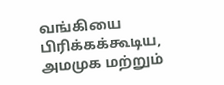வங்கியை பிரிக்கக்கூடிய, அமமுக மற்றும்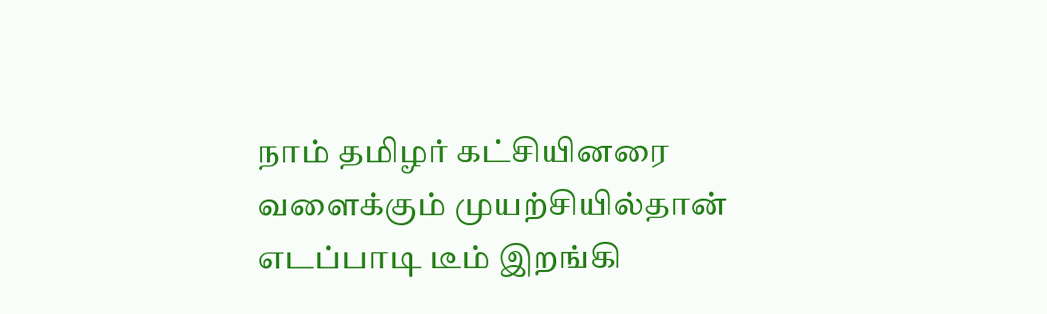நாம் தமிழர் கட்சியினரை வளைக்கும் முயற்சியில்தான் எடப்பாடி டீம் இறங்கி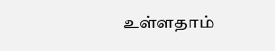உள்ளதாம்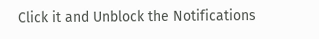Click it and Unblock the Notifications